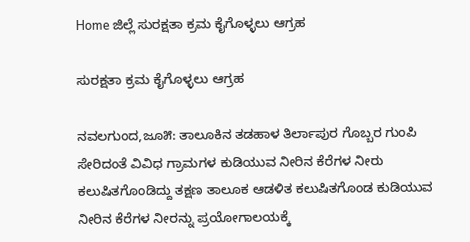Home ಜಿಲ್ಲೆ ಸುರಕ್ಷತಾ ಕ್ರಮ ಕೈಗೊಳ್ಳಲು ಆಗ್ರಹ

ಸುರಕ್ಷತಾ ಕ್ರಮ ಕೈಗೊಳ್ಳಲು ಆಗ್ರಹ

ನವಲಗುಂದ,ಜೂ೫: ತಾಲೂಕಿನ ತಡಹಾಳ ತಿರ್ಲಾಪುರ ಗೊಬ್ಬರ ಗುಂಪಿ ಸೇರಿದಂತೆ ವಿವಿಧ ಗ್ರಾಮಗಳ ಕುಡಿಯುವ ನೀರಿನ ಕೆರೆಗಳ ನೀರು ಕಲುಷಿತಗೊಂಡಿದ್ದು ತಕ್ಷಣ ತಾಲೂಕ ಆಡಳಿತ ಕಲುಷಿತಗೊಂಡ ಕುಡಿಯುವ ನೀರಿನ ಕೆರೆಗಳ ನೀರನ್ನು ಪ್ರಯೋಗಾಲಯಕ್ಕೆ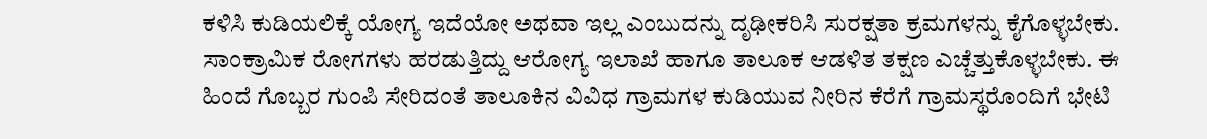ಕಳಿಸಿ ಕುಡಿಯಲಿಕ್ಕೆ ಯೋಗ್ಯ ಇದೆಯೋ ಅಥವಾ ಇಲ್ಲ ಎಂಬುದನ್ನು ದೃಢೀಕರಿಸಿ ಸುರಕ್ಷತಾ ಕ್ರಮಗಳನ್ನು ಕೈಗೊಳ್ಳಬೇಕು. ಸಾಂಕ್ರಾಮಿಕ ರೋಗಗಳು ಹರಡುತ್ತಿದ್ದು ಆರೋಗ್ಯ ಇಲಾಖೆ ಹಾಗೂ ತಾಲೂಕ ಆಡಳಿತ ತಕ್ಷಣ ಎಚ್ಚೆತ್ತುಕೊಳ್ಳಬೇಕು. ಈ ಹಿಂದೆ ಗೊಬ್ಬರ ಗುಂಪಿ ಸೇರಿದಂತೆ ತಾಲೂಕಿನ ವಿವಿಧ ಗ್ರಾಮಗಳ ಕುಡಿಯುವ ನೀರಿನ ಕೆರೆಗೆ ಗ್ರಾಮಸ್ಥರೊಂದಿಗೆ ಭೇಟಿ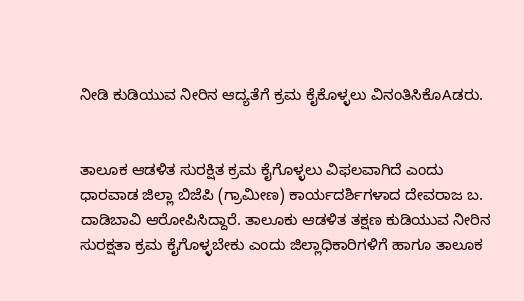ನೀಡಿ ಕುಡಿಯುವ ನೀರಿನ ಆದ್ಯತೆಗೆ ಕ್ರಮ ಕೈಕೊಳ್ಳಲು ವಿನಂತಿಸಿಕೊAಡರು.


ತಾಲೂಕ ಆಡಳಿತ ಸುರಕ್ಷಿತ ಕ್ರಮ ಕೈಗೊಳ್ಳಲು ವಿಫಲವಾಗಿದೆ ಎಂದು ಧಾರವಾಡ ಜಿಲ್ಲಾ ಬಿಜೆಪಿ (ಗ್ರಾಮೀಣ) ಕಾರ್ಯದರ್ಶಿಗಳಾದ ದೇವರಾಜ ಬ. ದಾಡಿಬಾವಿ ಆರೋಪಿಸಿದ್ದಾರೆ. ತಾಲೂಕು ಆಡಳಿತ ತಕ್ಷಣ ಕುಡಿಯುವ ನೀರಿನ ಸುರಕ್ಷತಾ ಕ್ರಮ ಕೈಗೊಳ್ಳಬೇಕು ಎಂದು ಜಿಲ್ಲಾಧಿಕಾರಿಗಳಿಗೆ ಹಾಗೂ ತಾಲೂಕ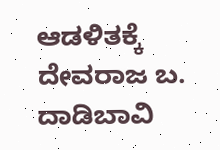ಆಡಳಿತಕ್ಕೆ ದೇವರಾಜ ಬ. ದಾಡಿಬಾವಿ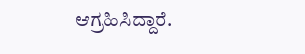ಆಗ್ರಹಿಸಿದ್ದಾರೆ.